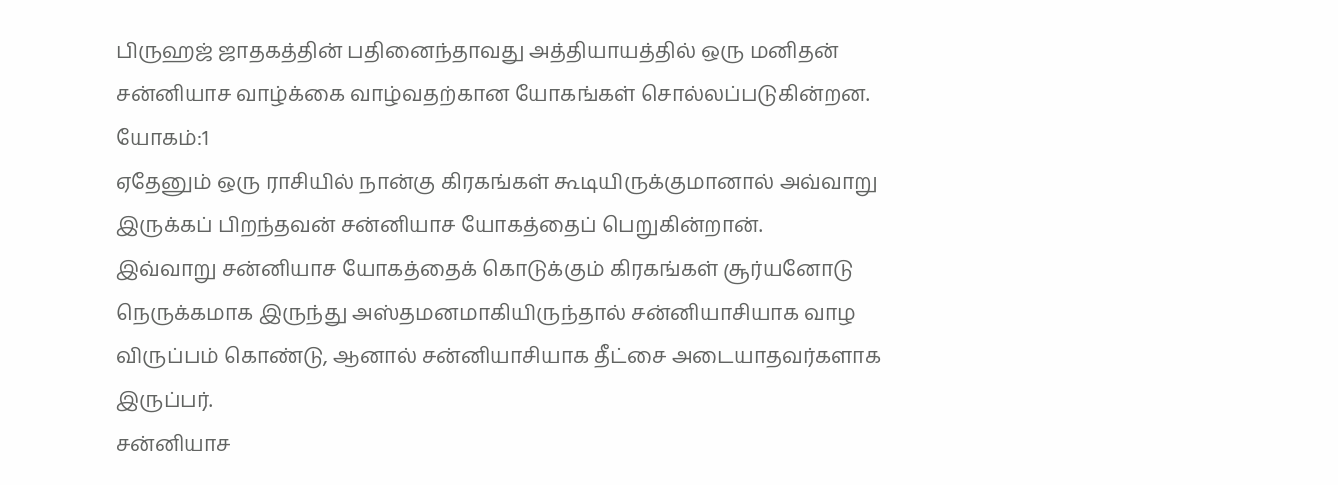பிருஹஜ் ஜாதகத்தின் பதினைந்தாவது அத்தியாயத்தில் ஒரு மனிதன் சன்னியாச வாழ்க்கை வாழ்வதற்கான யோகங்கள் சொல்லப்படுகின்றன.
யோகம்:1
ஏதேனும் ஒரு ராசியில் நான்கு கிரகங்கள் கூடியிருக்குமானால் அவ்வாறு இருக்கப் பிறந்தவன் சன்னியாச யோகத்தைப் பெறுகின்றான்.
இவ்வாறு சன்னியாச யோகத்தைக் கொடுக்கும் கிரகங்கள் சூர்யனோடு நெருக்கமாக இருந்து அஸ்தமனமாகியிருந்தால் சன்னியாசியாக வாழ விருப்பம் கொண்டு, ஆனால் சன்னியாசியாக தீட்சை அடையாதவர்களாக இருப்பர்.
சன்னியாச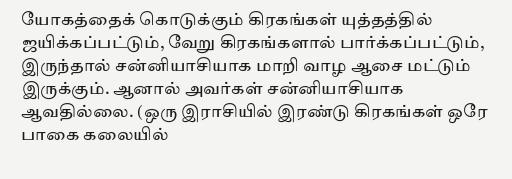யோகத்தைக் கொடுக்கும் கிரகங்கள் யுத்தத்தில் ஜயிக்கப்பட்டும், வேறு கிரகங்களால் பார்க்கப்பட்டும், இருந்தால் சன்னியாசியாக மாறி வாழ ஆசை மட்டும் இருக்கும். ஆனால் அவர்கள் சன்னியாசியாக ஆவதில்லை. (ஒரு இராசியில் இரண்டு கிரகங்கள் ஒரே பாகை கலையில்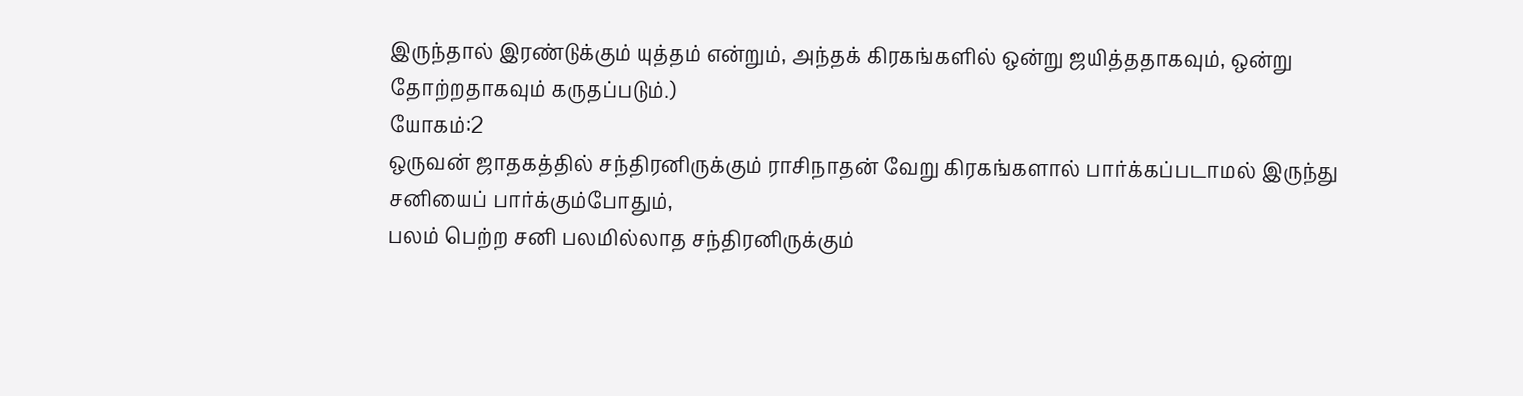இருந்தால் இரண்டுக்கும் யுத்தம் என்றும், அந்தக் கிரகங்களில் ஒன்று ஜயித்ததாகவும், ஒன்று தோற்றதாகவும் கருதப்படும்.)
யோகம்:2
ஒருவன் ஜாதகத்தில் சந்திரனிருக்கும் ராசிநாதன் வேறு கிரகங்களால் பார்க்கப்படாமல் இருந்து சனியைப் பார்க்கும்போதும்,
பலம் பெற்ற சனி பலமில்லாத சந்திரனிருக்கும்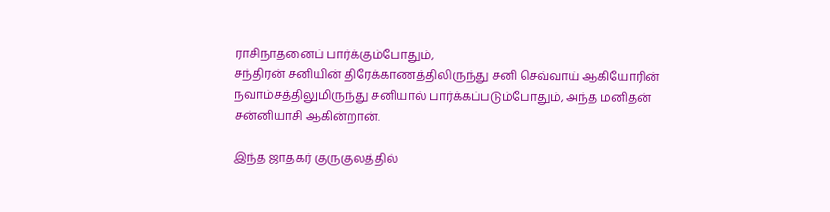ராசிநாதனைப் பார்க்கும்போதும்,
சந்திரன் சனியின் திரேக்காணத்திலிருந்து சனி செவ்வாய் ஆகியோரின் நவாம்சத்திலுமிருந்து சனியால் பார்க்கப்படும்போதும், அந்த மனிதன் சன்னியாசி ஆகின்றான்.

இந்த ஜாதகர் குருகுலத்தில்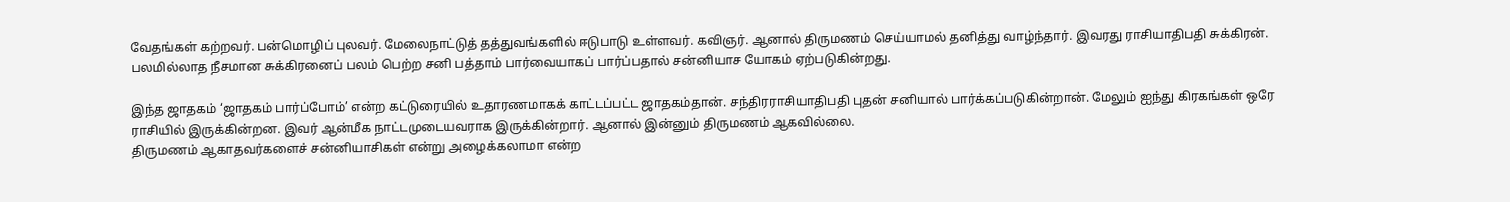வேதங்கள் கற்றவர். பன்மொழிப் புலவர். மேலைநாட்டுத் தத்துவங்களில் ஈடுபாடு உள்ளவர். கவிஞர். ஆனால் திருமணம் செய்யாமல் தனித்து வாழ்ந்தார். இவரது ராசியாதிபதி சுக்கிரன். பலமில்லாத நீசமான சுக்கிரனைப் பலம் பெற்ற சனி பத்தாம் பார்வையாகப் பார்ப்பதால் சன்னியாச யோகம் ஏற்படுகின்றது.

இந்த ஜாதகம் ‘ஜாதகம் பார்ப்போம்’ என்ற கட்டுரையில் உதாரணமாகக் காட்டப்பட்ட ஜாதகம்தான். சந்திரராசியாதிபதி புதன் சனியால் பார்க்கப்படுகின்றான். மேலும் ஐந்து கிரகங்கள் ஒரே ராசியில் இருக்கின்றன. இவர் ஆன்மீக நாட்டமுடையவராக இருக்கின்றார். ஆனால் இன்னும் திருமணம் ஆகவில்லை.
திருமணம் ஆகாதவர்களைச் சன்னியாசிகள் என்று அழைக்கலாமா என்ற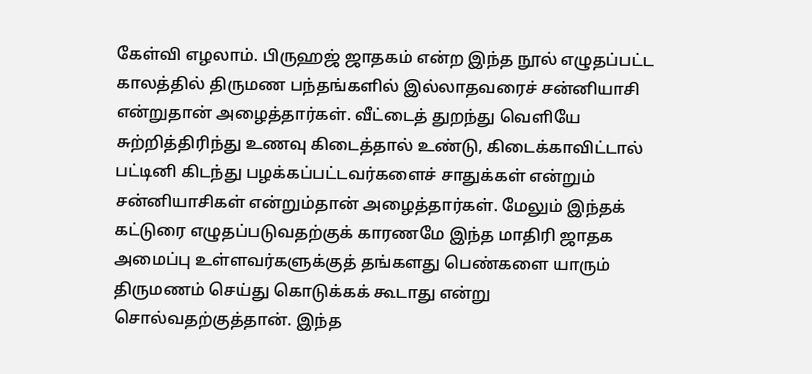கேள்வி எழலாம். பிருஹஜ் ஜாதகம் என்ற இந்த நூல் எழுதப்பட்ட காலத்தில் திருமண பந்தங்களில் இல்லாதவரைச் சன்னியாசி என்றுதான் அழைத்தார்கள். வீட்டைத் துறந்து வெளியே சுற்றித்திரிந்து உணவு கிடைத்தால் உண்டு, கிடைக்காவிட்டால் பட்டினி கிடந்து பழக்கப்பட்டவர்களைச் சாதுக்கள் என்றும் சன்னியாசிகள் என்றும்தான் அழைத்தார்கள். மேலும் இந்தக் கட்டுரை எழுதப்படுவதற்குக் காரணமே இந்த மாதிரி ஜாதக அமைப்பு உள்ளவர்களுக்குத் தங்களது பெண்களை யாரும் திருமணம் செய்து கொடுக்கக் கூடாது என்று சொல்வதற்குத்தான். இந்த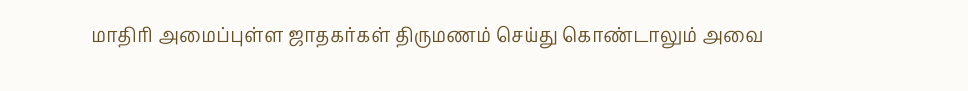மாதிரி அமைப்புள்ள ஜாதகர்கள் திருமணம் செய்து கொண்டாலும் அவை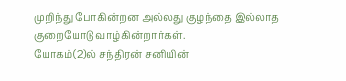முறிந்து போகின்றன அல்லது குழந்தை இல்லாத குறையோடு வாழ்கின்றார்கள்.
யோகம்(2)ல் சந்திரன் சனியின்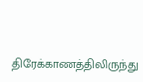திரேக்காணத்திலிருந்து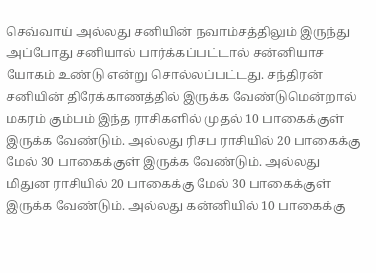செவ்வாய் அல்லது சனியின் நவாம்சத்திலும் இருந்து அப்போது சனியால் பார்க்கப்பட்டால் சன்னியாச யோகம் உண்டு என்று சொல்லப்பட்டது. சந்திரன் சனியின் திரேக்காணத்தில் இருக்க வேண்டுமென்றால் மகரம் கும்பம் இந்த ராசிகளில் முதல் 10 பாகைக்குள் இருக்க வேண்டும். அல்லது ரிசப ராசியில் 20 பாகைக்கு மேல் 30 பாகைக்குள் இருக்க வேண்டும். அல்லது மிதுன ராசியில் 20 பாகைக்கு மேல் 30 பாகைக்குள் இருக்க வேண்டும். அல்லது கன்னியில் 10 பாகைக்கு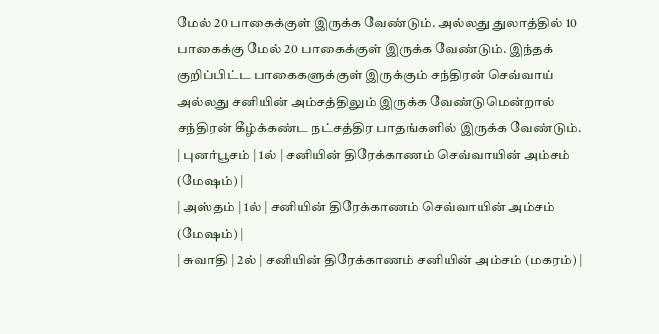மேல் 20 பாகைக்குள் இருக்க வேண்டும். அல்லது துலாத்தில் 10 பாகைக்கு மேல் 20 பாகைக்குள் இருக்க வேண்டும். இந்தக் குறிப்பிட்ட பாகைகளுக்குள் இருக்கும் சந்திரன் செவ்வாய் அல்லது சனியின் அம்சத்திலும் இருக்க வேண்டுமென்றால் சந்திரன் கீழ்க்கண்ட நட்சத்திர பாதங்களில் இருக்க வேண்டும்.
| புனர்பூசம் | 1ல் | சனியின் திரேக்காணம் செவ்வாயின் அம்சம் (மேஷம்) |
| அஸ்தம் | 1ல் | சனியின் திரேக்காணம் செவ்வாயின் அம்சம் (மேஷம்) |
| சுவாதி | 2ல் | சனியின் திரேக்காணம் சனியின் அம்சம் (மகரம்) |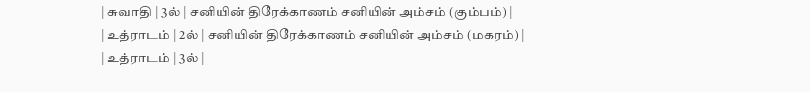| சுவாதி | 3ல் | சனியின் திரேக்காணம் சனியின் அம்சம் (கும்பம்) |
| உத்ராடம் | 2ல் | சனியின் திரேக்காணம் சனியின் அம்சம் (மகரம்) |
| உத்ராடம் | 3ல் |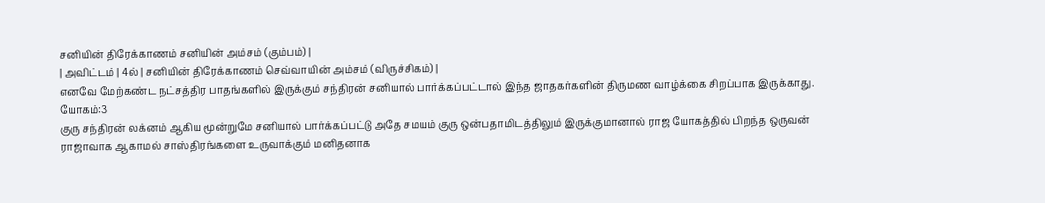சனியின் திரேக்காணம் சனியின் அம்சம் (கும்பம்) |
| அவிட்டம் | 4ல் | சனியின் திரேக்காணம் செவ்வாயின் அம்சம் (விருச்சிகம்) |
எனவே மேற்கண்ட நட்சத்திர பாதங்களில் இருக்கும் சந்திரன் சனியால் பார்க்கப்பட்டால் இந்த ஜாதகர்களின் திருமண வாழ்க்கை சிறப்பாக இருக்காது.
யோகம்:3
குரு சந்திரன் லக்னம் ஆகிய மூன்றுமே சனியால் பார்க்கப்பட்டு அதே சமயம் குரு ஒன்பதாமிடத்திலும் இருக்குமானால் ராஜ யோகத்தில் பிறந்த ஒருவன் ராஜாவாக ஆகாமல் சாஸ்திரங்களை உருவாக்கும் மனிதனாக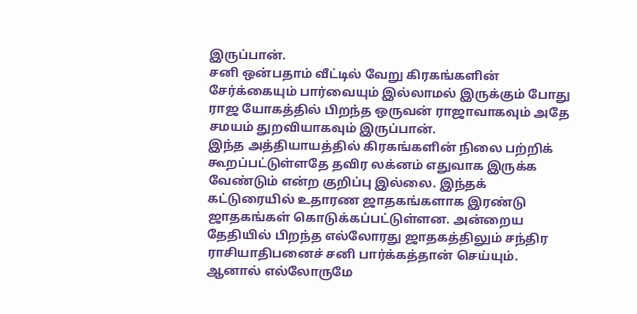இருப்பான்.
சனி ஒன்பதாம் வீட்டில் வேறு கிரகங்களின் சேர்க்கையும் பார்வையும் இல்லாமல் இருக்கும் போது ராஜ யோகத்தில் பிறந்த ஒருவன் ராஜாவாகவும் அதே சமயம் துறவியாகவும் இருப்பான்.
இந்த அத்தியாயத்தில் கிரகங்களின் நிலை பற்றிக் கூறப்பட்டுள்ளதே தவிர லக்னம் எதுவாக இருக்க வேண்டும் என்ற குறிப்பு இல்லை. இந்தக் கட்டுரையில் உதாரண ஜாதகங்களாக இரண்டு ஜாதகங்கள் கொடுக்கப்பட்டுள்ளன. அன்றைய தேதியில் பிறந்த எல்லோரது ஜாதகத்திலும் சந்திர ராசியாதிபனைச் சனி பார்க்கத்தான் செய்யும். ஆனால் எல்லோருமே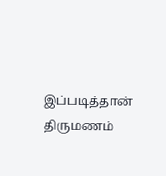இப்படித்தான் திருமணம்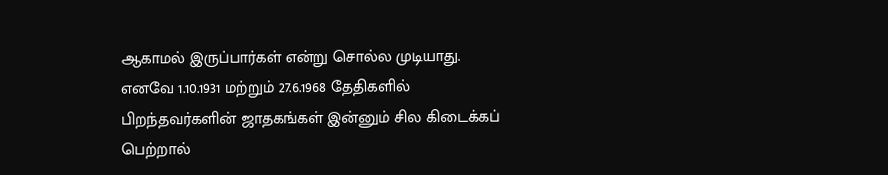ஆகாமல் இருப்பார்கள் என்று சொல்ல முடியாது. எனவே 1.10.1931 மற்றும் 27.6.1968 தேதிகளில் பிறந்தவர்களின் ஜாதகங்கள் இன்னும் சில கிடைக்கப் பெற்றால்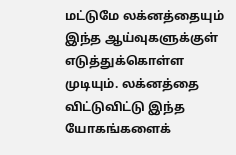மட்டுமே லக்னத்தையும் இந்த ஆய்வுகளுக்குள் எடுத்துக்கொள்ள முடியும். லக்னத்தை விட்டுவிட்டு இந்த யோகங்களைக்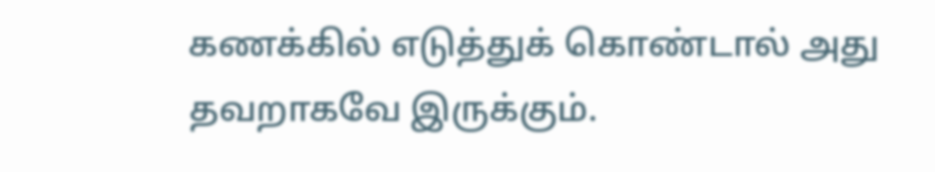கணக்கில் எடுத்துக் கொண்டால் அது தவறாகவே இருக்கும்.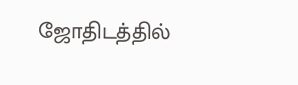ஜோதிடத்தில்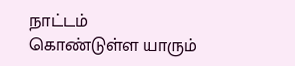நாட்டம் கொண்டுள்ள யாரும்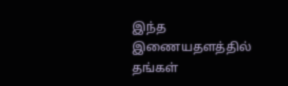இந்த இணையதளத்தில் தங்கள்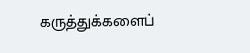கருத்துக்களைப்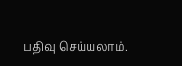பதிவு செய்யலாம்.